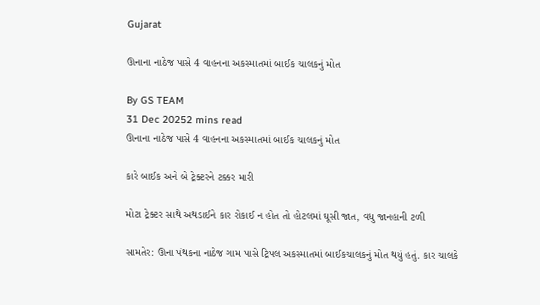Gujarat

ઊનાના નાઠેજ પાસે 4 વાહનના અકસ્માતમાં બાઈક ચાલકનું મોત

By GS TEAM
31 Dec 20252 mins read
ઊનાના નાઠેજ પાસે 4 વાહનના અકસ્માતમાં બાઈક ચાલકનું મોત

કારે બાઈક અને બે ટ્રેક્ટરને ટક્કર મારી

મોટા ટ્રેક્ટર સાથે અથડાઈને કાર રોકાઈ ન હોત તો હોટલમાં ઘૂસી જાત, વધુ જાનહાની ટળી

સામતેર: ઊના પંથકના નાઠેજ ગામ પાસે ટ્રિપલ અકસ્માતમાં બાઈકચાલકનું મોત થયું હતું. કાર ચાલકે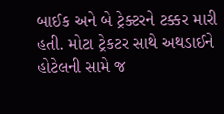બાઈક અને બે ટ્રેક્ટરને ટક્કર મારી હતી. મોટા ટ્રેકટર સાથે અથડાઈને હોટેલની સામે જ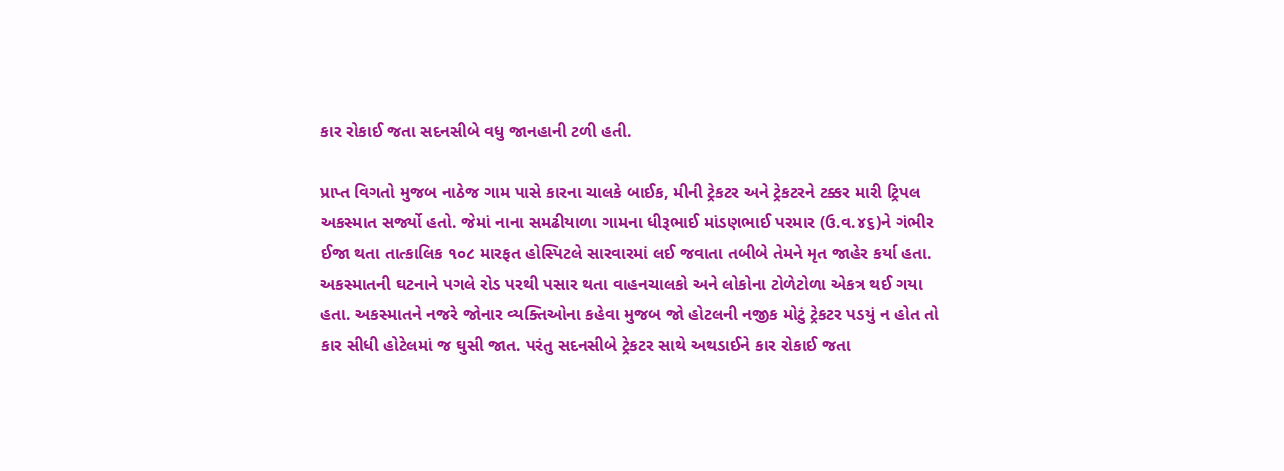કાર રોકાઈ જતા સદનસીબે વધુ જાનહાની ટળી હતી.

પ્રાપ્ત વિગતો મુજબ નાઠેજ ગામ પાસે કારના ચાલકે બાઈક, મીની ટ્રેકટર અને ટ્રેકટરને ટક્કર મારી ટ્રિપલ અકસ્માત સર્જ્યો હતો. જેમાં નાના સમઢીયાળા ગામના ધીરૂભાઈ માંડણભાઈ પરમાર (ઉ.વ.૪૬)ને ગંભીર ઈજા થતા તાત્કાલિક ૧૦૮ મારફત હોસ્પિટલે સારવારમાં લઈ જવાતા તબીબે તેમને મૃત જાહેર કર્યા હતા. અકસ્માતની ઘટનાને પગલે રોડ પરથી પસાર થતા વાહનચાલકો અને લોકોના ટોળેટોળા એકત્ર થઈ ગયા હતા. અકસ્માતને નજરે જોનાર વ્યક્તિઓના કહેવા મુજબ જો હોટલની નજીક મોટું ટ્રેકટર પડયું ન હોત તો કાર સીધી હોટેલમાં જ ઘુસી જાત. પરંતુ સદનસીબે ટ્રેકટર સાથે અથડાઈને કાર રોકાઈ જતા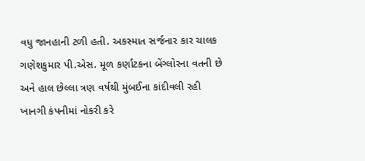વધુ જાનહાની ટળી હતી. અકસ્માત સર્જનાર કાર ચાલક ગણેશકુમાર પી.એસ. મૂળ કર્ણાટકના બેંગ્લોરના વતની છે અને હાલ છેલ્લા ત્રણ વર્ષથી મુંબઈના કાંદીવલી રહી ખાનગી કંપનીમાં નોકરી કરે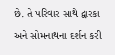છે. તે પરિવાર સાથે દ્વારકા અને સોમનાથના દર્શન કરી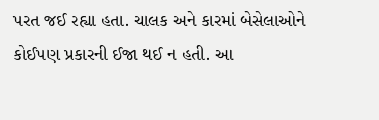પરત જઈ રહ્યા હતા. ચાલક અને કારમાં બેસેલાઓને કોઈપણ પ્રકારની ઈજા થઈ ન હતી. આ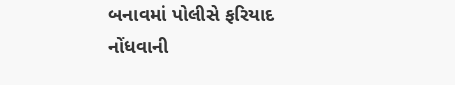બનાવમાં પોલીસે ફરિયાદ નોંધવાની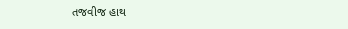તજવીજ હાથ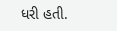ધરી હતી.